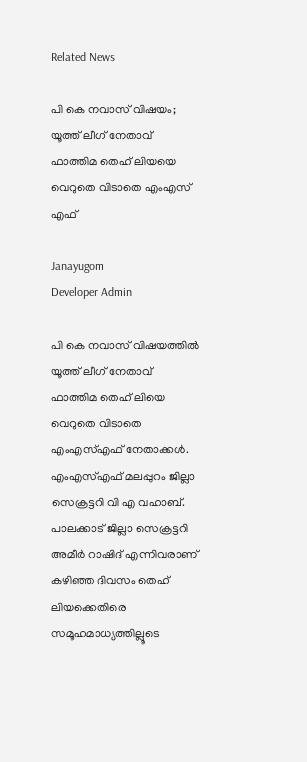Related News

പി കെ നവാസ് വിഷയം; യൂത്ത് ലീഗ് നേതാവ് ഫാത്തിമ തെഹ് ലിയയെ വെറുതെ വിടാതെ എംഎസ് എഫ്

Janayugom
Developer Admin

പി കെ നവാസ് വിഷയത്തില്‍ യൂത്ത് ലീഗ് നേതാവ് ഫാത്തിമ തെഹ് ലിയെ വെറുതെ വിടാതെ എംഎസ്എഫ് നേതാക്കള്‍. എംഎസ്എഫ് മലപ്പുറം ജില്ലാ സെക്രട്ടറി വി എ വഹാബ്. പാലക്കാട് ജില്ലാ സെക്രട്ടറി അമീര്‍ റാഷിദ് എന്നിവരാണ് കഴിഞ്ഞ ദിവസം തെഹ് ലിയക്കെതിരെ സമൂഹമാധ്യത്തില്ലൂടെ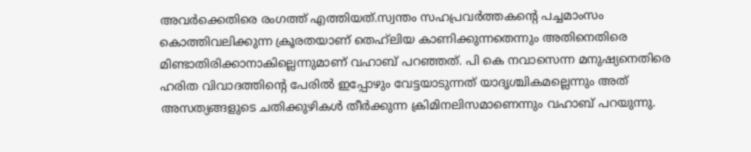അവര്‍ക്കെതിരെ രംഗത്ത് എത്തിയത്.സ്വന്തം സഹപ്രവര്‍ത്തകന്റെ പച്ചമാംസം കൊത്തിവലിക്കുന്ന ക്രൂരതയാണ് തെഹ്‌ലിയ കാണിക്കുന്നതെന്നും അതിനെതിരെ മിണ്ടാതിരിക്കാനാകില്ലെന്നുമാണ് വഹാബ് പറഞ്ഞത്. പി കെ നവാസെന്ന മനുഷ്യനെതിരെ ഹരിത വിവാദത്തിന്റെ പേരില്‍ ഇപ്പോഴും വേട്ടയാടുന്നത് യാദൃശ്ചികമല്ലെന്നും അത് അസത്യങ്ങളുടെ ചതിക്കുഴികള്‍ തീര്‍ക്കുന്ന ക്രിമിനലിസമാണെന്നും വഹാബ് പറയുന്നു.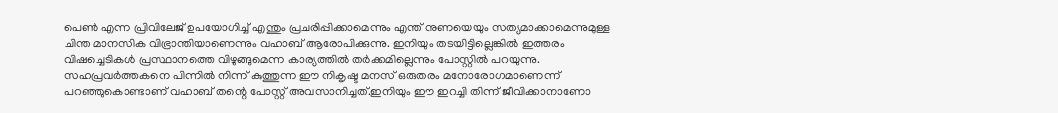പെണ്‍ എന്ന പ്രിവിലേജ് ഉപയോഗിച്ച് എന്തും പ്രചരിപ്പിക്കാമെന്നും എന്ത് നുണയെയും സത്യമാക്കാമെന്നുമുള്ള ചിന്ത മാനസിക വിഭ്രാന്തിയാണെന്നും വഹാബ് ആരോപിക്കുന്നു. ഇനിയും തടയിട്ടില്ലെങ്കില്‍ ഇത്തരം വിഷച്ചെടികള്‍ പ്രസ്ഥാനത്തെ വിഴുങ്ങുമെന്ന കാര്യത്തില്‍ തര്‍ക്കമില്ലെന്നും പോസ്റ്റില്‍ പറയുന്നു. സഹപ്രവര്‍ത്തകനെ പിന്നില്‍ നിന്ന് കുത്തുന്ന ഈ നികൃഷ്ട മനസ് ഒരുതരം മനോരോഗമാണെന്ന് പറഞ്ഞുകൊണ്ടാണ് വഹാബ് തന്റെ പോസ്റ്റ് അവസാനിച്ചത്.ഇനിയും ഈ ഇറച്ചി തിന്ന് ജീവിക്കാനാണോ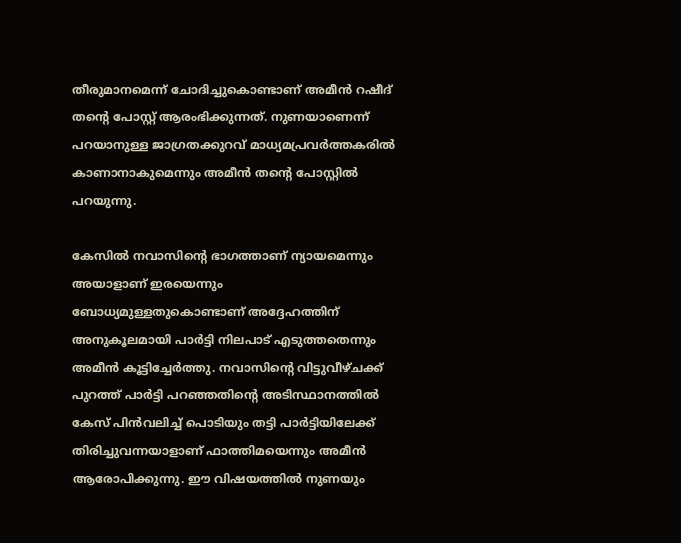തീരുമാനമെന്ന് ചോദിച്ചുകൊണ്ടാണ് അമീന്‍ റഷീദ് തന്റെ പോസ്റ്റ് ആരംഭിക്കുന്നത്. നുണയാണെന്ന് പറയാനുള്ള ജാഗ്രതക്കുറവ് മാധ്യമപ്രവര്‍ത്തകരില്‍ കാണാനാകുമെന്നും അമീന്‍ തന്റെ പോസ്റ്റില്‍ പറയുന്നു.

കേസില്‍ നവാസിന്റെ ഭാഗത്താണ് ന്യായമെന്നും അയാളാണ് ഇരയെന്നും ബോധ്യമുള്ളതുകൊണ്ടാണ് അദ്ദേഹത്തിന് അനുകൂലമായി പാര്‍ട്ടി നിലപാട് എടുത്തതെന്നും അമീന്‍ കൂട്ടിച്ചേര്‍ത്തു. നവാസിന്റെ വിട്ടുവീഴ്ചക്ക് പുറത്ത് പാര്‍ട്ടി പറഞ്ഞതിന്റെ അടിസ്ഥാനത്തില്‍ കേസ് പിന്‍വലിച്ച് പൊടിയും തട്ടി പാര്‍ട്ടിയിലേക്ക് തിരിച്ചുവന്നയാളാണ് ഫാത്തിമയെന്നും അമീന്‍ ആരോപിക്കുന്നു. ഈ വിഷയത്തില്‍ നുണയും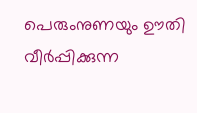പെരുംനുണയും ഊതി വീര്‍പ്പിക്കുന്ന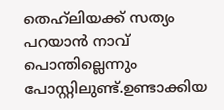തെഹ്‌ലിയക്ക് സത്യം പറയാന്‍ നാവ് പൊന്തില്ലെന്നും പോസ്റ്റിലുണ്ട്.ഉണ്ടാക്കിയ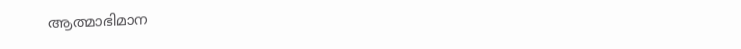ആത്മാഭിമാന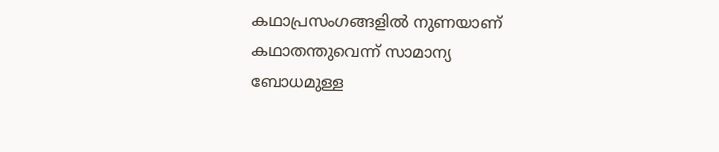കഥാപ്രസംഗങ്ങളില്‍ നുണയാണ് കഥാതന്തുവെന്ന് സാമാന്യ ബോധമുള്ള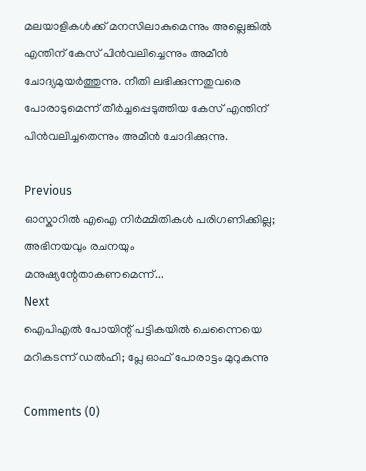മലയാളികള്‍ക്ക് മനസിലാകുമെന്നും അല്ലെങ്കില്‍ എന്തിന് കേസ് പിന്‍വലിച്ചെന്നും അമീന്‍ ചോദ്യമുയര്‍ത്തുന്നു. നീതി ലഭിക്കുന്നതുവരെ പോരാടുമെന്ന് തീര്‍ച്ചപ്പെടുത്തിയ കേസ് എന്തിന് പിന്‍വലിച്ചതെന്നും അമീന്‍ ചോദിക്കുന്നു.

Previous
ഓസ്കാറിൽ എഐ നിര്‍മ്മിതികള്‍ പരിഗണിക്കില്ല; അഭിനയവും രചനയും മനുഷ്യന്റേതാകണമെന്ന്...
Next
ഐപിഎൽ പോയിന്റ് പട്ടികയിൽ ചെന്നൈയെ മറികടന്ന് ഡൽഹി; പ്ലേ ഓഫ് പോരാട്ടം മുറുകുന്നു

Comments (0)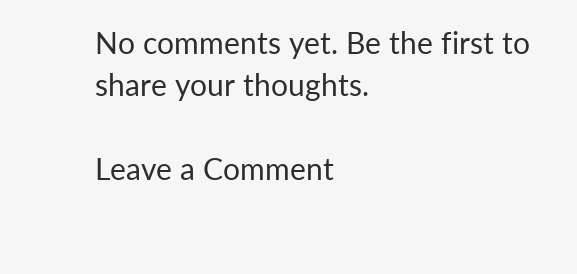No comments yet. Be the first to share your thoughts.

Leave a Comment